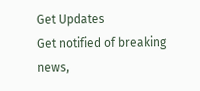Get Updates
Get notified of breaking news,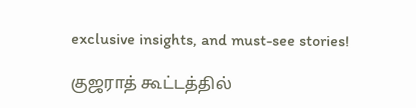exclusive insights, and must-see stories!

குஜராத் கூட்டத்தில்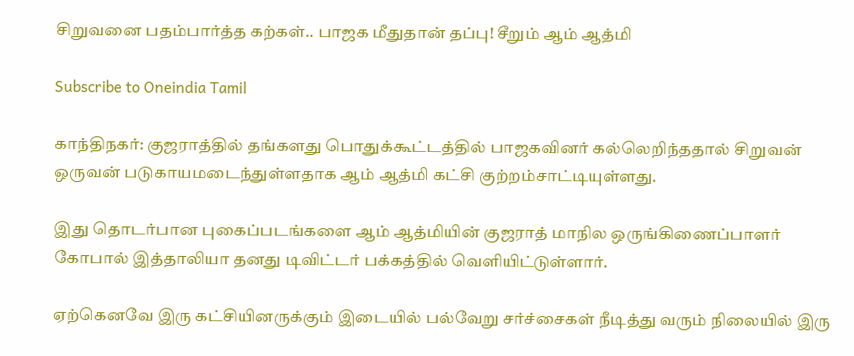சிறுவனை பதம்பார்த்த கற்கள்.. பாஜக மீதுதான் தப்பு! சீறும் ஆம் ஆத்மி

Subscribe to Oneindia Tamil

காந்திநகர்: குஜராத்தில் தங்களது பொதுக்கூட்டத்தில் பாஜகவினர் கல்லெறிந்ததால் சிறுவன் ஒருவன் படுகாயமடைந்துள்ளதாக ஆம் ஆத்மி கட்சி குற்றம்சாட்டியுள்ளது.

இது தொடர்பான புகைப்படங்களை ஆம் ஆத்மியின் குஜராத் மாநில ஒருங்கிணைப்பாளர் கோபால் இத்தாலியா தனது டிவிட்டர் பக்கத்தில் வெளியிட்டுள்ளார்.

ஏற்கெனவே இரு கட்சியினருக்கும் இடையில் பல்வேறு சர்ச்சைகள் நீடித்து வரும் நிலையில் இரு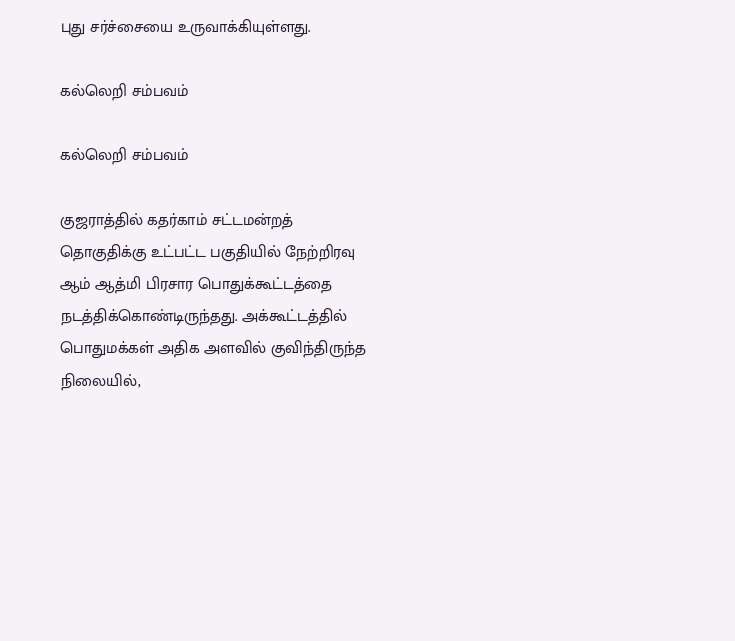புது சர்ச்சையை உருவாக்கியுள்ளது.

கல்லெறி சம்பவம்

கல்லெறி சம்பவம்

குஜராத்தில் கதர்காம் சட்டமன்றத் தொகுதிக்கு உட்பட்ட பகுதியில் நேற்றிரவு ஆம் ஆத்மி பிரசார பொதுக்கூட்டத்தை நடத்திக்கொண்டிருந்தது. அக்கூட்டத்தில் பொதுமக்கள் அதிக அளவில் குவிந்திருந்த நிலையில்,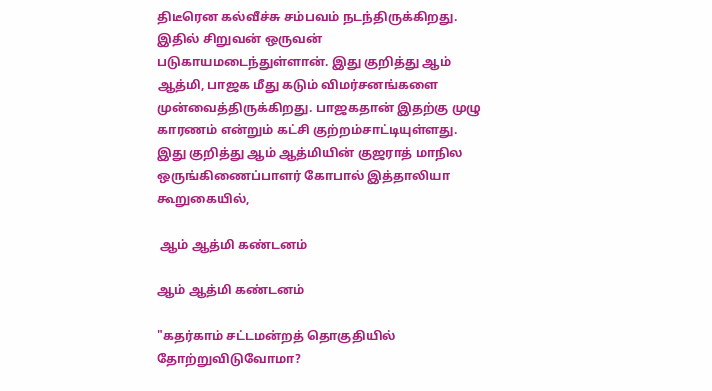திடீரென கல்வீச்சு சம்பவம் நடந்திருக்கிறது. இதில் சிறுவன் ஒருவன் படுகாயமடைந்துள்ளான். இது குறித்து ஆம் ஆத்மி, பாஜக மீது கடும் விமர்சனங்களை முன்வைத்திருக்கிறது. பாஜகதான் இதற்கு முழு காரணம் என்றும் கட்சி குற்றம்சாட்டியுள்ளது. இது குறித்து ஆம் ஆத்மியின் குஜராத் மாநில ஒருங்கிணைப்பாளர் கோபால் இத்தாலியா கூறுகையில்,

 ஆம் ஆத்மி கண்டனம்

ஆம் ஆத்மி கண்டனம்

"கதர்காம் சட்டமன்றத் தொகுதியில் தோற்றுவிடுவோமா?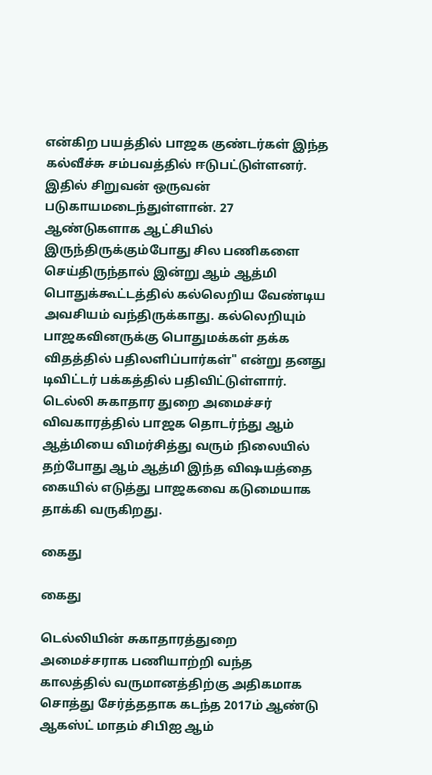என்கிற பயத்தில் பாஜக குண்டர்கள் இந்த கல்வீச்சு சம்பவத்தில் ஈடுபட்டுள்ளனர். இதில் சிறுவன் ஒருவன் படுகாயமடைந்துள்ளான். 27 ஆண்டுகளாக ஆட்சியில் இருந்திருக்கும்போது சில பணிகளை செய்திருந்தால் இன்று ஆம் ஆத்மி பொதுக்கூட்டத்தில் கல்லெறிய வேண்டிய அவசியம் வந்திருக்காது. கல்லெறியும் பாஜகவினருக்கு பொதுமக்கள் தக்க விதத்தில் பதிலளிப்பார்கள்" என்று தனது டிவிட்டர் பக்கத்தில் பதிவிட்டுள்ளார். டெல்லி சுகாதார துறை அமைச்சர் விவகாரத்தில் பாஜக தொடர்ந்து ஆம் ஆத்மியை விமர்சித்து வரும் நிலையில் தற்போது ஆம் ஆத்மி இந்த விஷயத்தை கையில் எடுத்து பாஜகவை கடுமையாக தாக்கி வருகிறது.

கைது

கைது

டெல்லியின் சுகாதாரத்துறை அமைச்சராக பணியாற்றி வந்த காலத்தில் வருமானத்திற்கு அதிகமாக சொத்து சேர்த்ததாக கடந்த 2017ம் ஆண்டு ஆகஸ்ட் மாதம் சிபிஐ ஆம்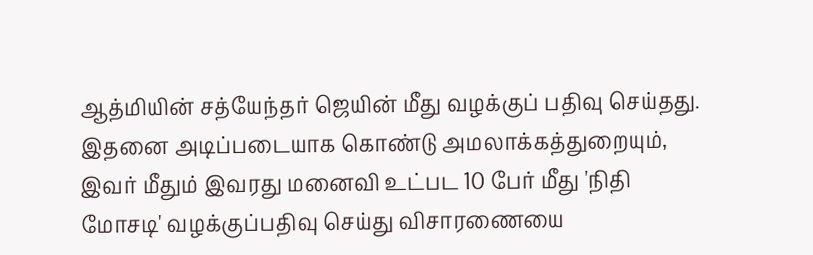ஆத்மியின் சத்யேந்தர் ஜெயின் மீது வழக்குப் பதிவு செய்தது. இதனை அடிப்படையாக கொண்டு அமலாக்கத்துறையும், இவர் மீதும் இவரது மனைவி உட்பட 10 பேர் மீது 'நிதி மோசடி' வழக்குப்பதிவு செய்து விசாரணையை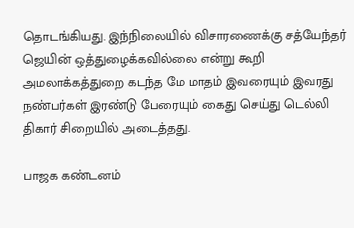தொடங்கியது. இந்நிலையில் விசாரணைக்கு சத்யேந்தர் ஜெயின் ஒத்துழைக்கவில்லை என்று கூறி அமலாக்கத்துறை கடந்த மே மாதம் இவரையும் இவரது நண்பர்கள் இரண்டு பேரையும் கைது செய்து டெல்லி திகார் சிறையில் அடைத்தது.

பாஜக கண்டனம்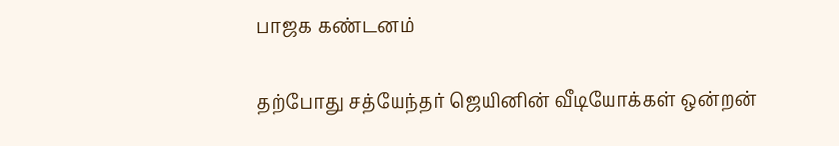பாஜக கண்டனம்

தற்போது சத்யேந்தர் ஜெயினின் வீடியோக்கள் ஒன்றன்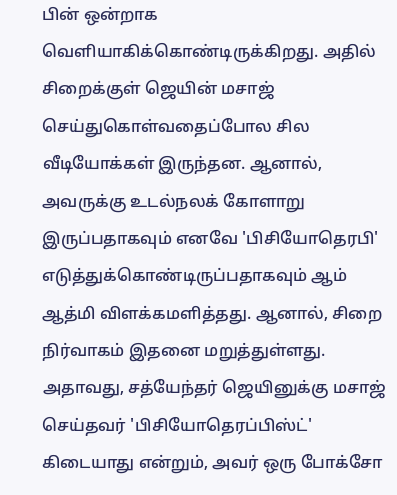பின் ஒன்றாக வெளியாகிக்கொண்டிருக்கிறது. அதில் சிறைக்குள் ஜெயின் மசாஜ் செய்துகொள்வதைப்போல சில வீடியோக்கள் இருந்தன. ஆனால், அவருக்கு உடல்நலக் கோளாறு இருப்பதாகவும் எனவே 'பிசியோதெரபி' எடுத்துக்கொண்டிருப்பதாகவும் ஆம் ஆத்மி விளக்கமளித்தது. ஆனால், சிறை நிர்வாகம் இதனை மறுத்துள்ளது. அதாவது, சத்யேந்தர் ஜெயினுக்கு மசாஜ் செய்தவர் 'பிசியோதெரப்பிஸ்ட்' கிடையாது என்றும், அவர் ஒரு போக்சோ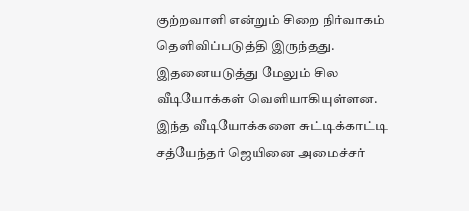குற்றவாளி என்றும் சிறை நிர்வாகம் தெளிவிப்படுத்தி இருந்தது. இதனையடுத்து மேலும் சில வீடியோக்கள் வெளியாகியுள்ளன. இந்த வீடியோக்களை சுட்டிக்காட்டி சத்யேந்தர் ஜெயினை அமைச்சர்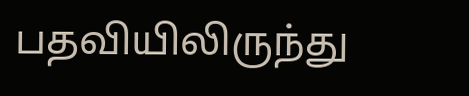பதவியிலிருந்து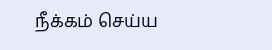நீக்கம் செய்ய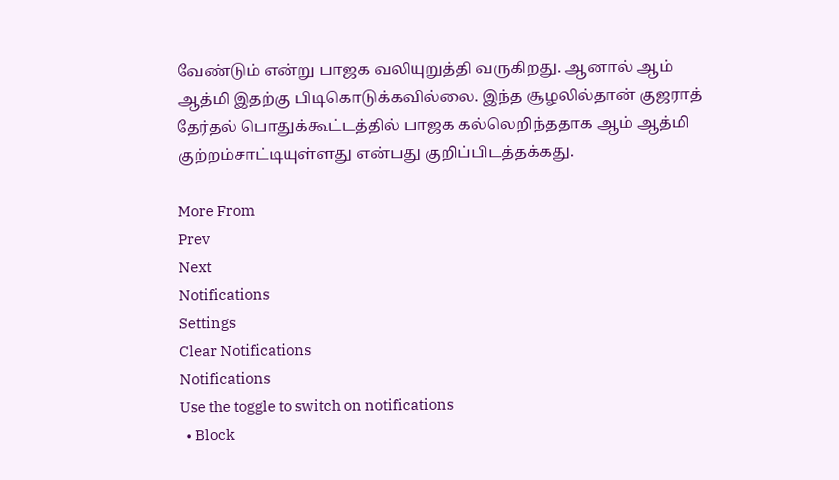வேண்டும் என்று பாஜக வலியுறுத்தி வருகிறது. ஆனால் ஆம் ஆத்மி இதற்கு பிடிகொடுக்கவில்லை. இந்த சூழலில்தான் குஜராத் தேர்தல் பொதுக்கூட்டத்தில் பாஜக கல்லெறிந்ததாக ஆம் ஆத்மி குற்றம்சாட்டியுள்ளது என்பது குறிப்பிடத்தக்கது.

More From
Prev
Next
Notifications
Settings
Clear Notifications
Notifications
Use the toggle to switch on notifications
  • Block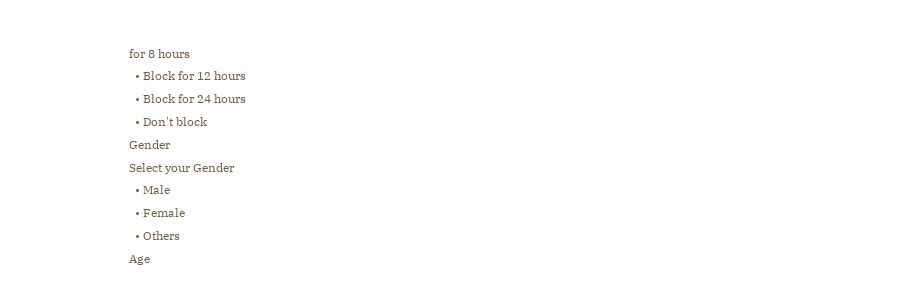for 8 hours
  • Block for 12 hours
  • Block for 24 hours
  • Don't block
Gender
Select your Gender
  • Male
  • Female
  • Others
Age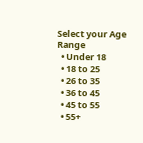Select your Age Range
  • Under 18
  • 18 to 25
  • 26 to 35
  • 36 to 45
  • 45 to 55
  • 55+